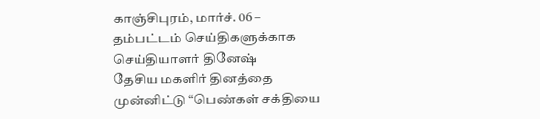காஞ்சிபுரம், மார்ச். 06 –
தம்பட்டம் செய்திகளுக்காக செய்தியாளர் தினேஷ்
தேசிய மகளிர் தினத்தை முன்னிட்டு “பெண்கள் சக்தியை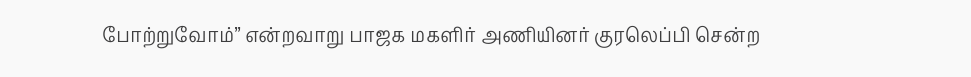போற்றுவோம்” என்றவாறு பாஜக மகளிர் அணியினர் குரலெப்பி சென்ற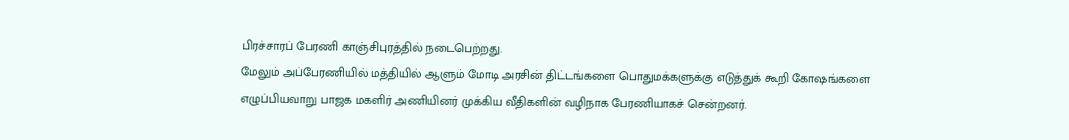பிரச்சாரப் பேரணி காஞ்சிபுரத்தில் நடைபெற்றது.
மேலும் அப்பேரணியில் மத்தியில் ஆளும் மோடி அரசின் திட்டங்களை பொதுமக்களுக்கு எடுத்துக் கூறி கோஷங்களை எழுப்பியவாறு பாஜக மகளிர் அணியினர் முக்கிய வீதிகளின் வழிநாக பேரணியாகச் சென்றனர்.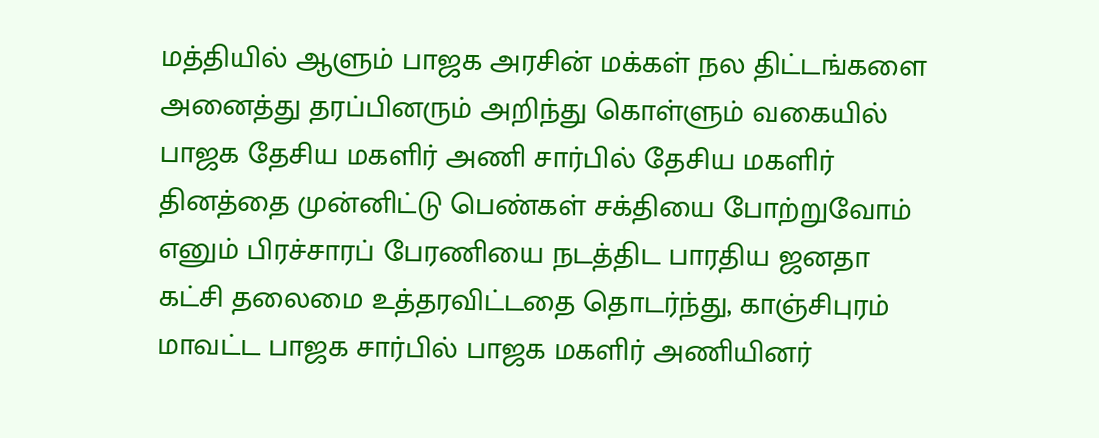மத்தியில் ஆளும் பாஜக அரசின் மக்கள் நல திட்டங்களை அனைத்து தரப்பினரும் அறிந்து கொள்ளும் வகையில் பாஜக தேசிய மகளிர் அணி சார்பில் தேசிய மகளிர் தினத்தை முன்னிட்டு பெண்கள் சக்தியை போற்றுவோம் எனும் பிரச்சாரப் பேரணியை நடத்திட பாரதிய ஜனதா கட்சி தலைமை உத்தரவிட்டதை தொடர்ந்து, காஞ்சிபுரம் மாவட்ட பாஜக சார்பில் பாஜக மகளிர் அணியினர்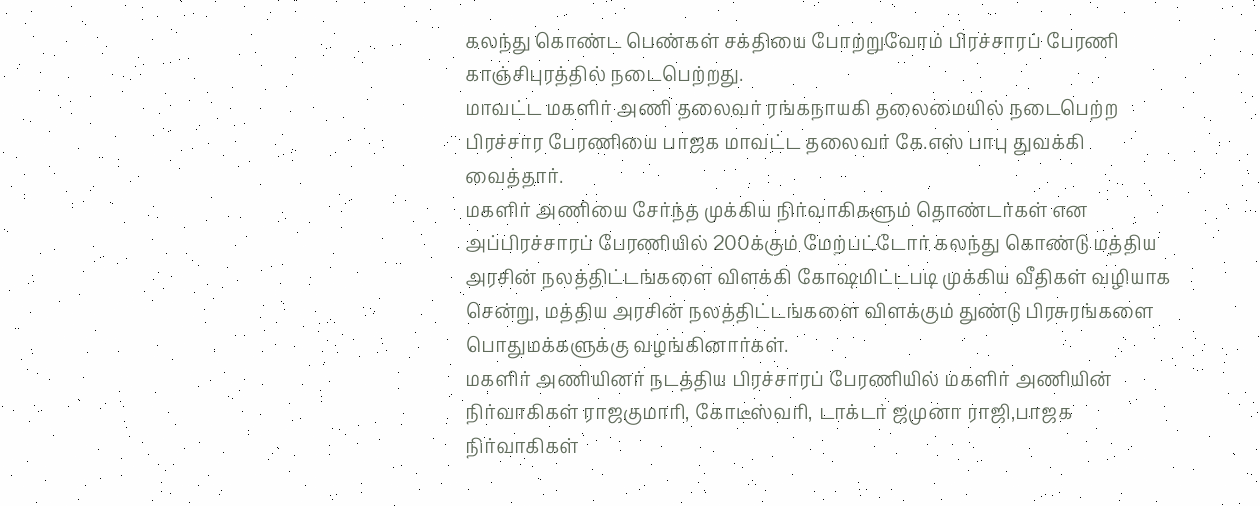கலந்து கொண்ட பெண்கள் சக்தியை போற்றுவோம் பிரச்சாரப் பேரணி காஞ்சிபுரத்தில் நடைபெற்றது.
மாவட்ட மகளிர் அணி தலைவர் ரங்கநாயகி தலைமையில் நடைபெற்ற பிரச்சார பேரணியை பாஜக மாவட்ட தலைவர் கே.எஸ் பாபு துவக்கி வைத்தார்.
மகளிர் அணியை சேர்ந்த முக்கிய நிர்வாகிகளும் தொண்டர்கள் என அப்பிரச்சாரப் பேரணியில் 200க்கும் மேற்பட்டோர் கலந்து கொண்டு மத்திய அரசின் நலத்திட்டங்களை விளக்கி கோஷமிட்டபடி முக்கிய வீதிகள் வழியாக சென்று, மத்திய அரசின் நலத்திட்டங்களை விளக்கும் துண்டு பிரசுரங்களை பொதுமக்களுக்கு வழங்கினார்கள்.
மகளிர் அணியினர் நடத்திய பிரச்சாரப் பேரணியில் மகளிர் அணியின் நிர்வாகிகள் ராஜகுமாரி, கோடீஸ்வரி, டாக்டர் ஜமுனா ராஜி,பாஜக நிர்வாகிகள்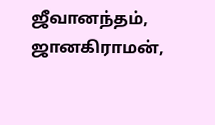ஜீவானந்தம், ஜானகிராமன்,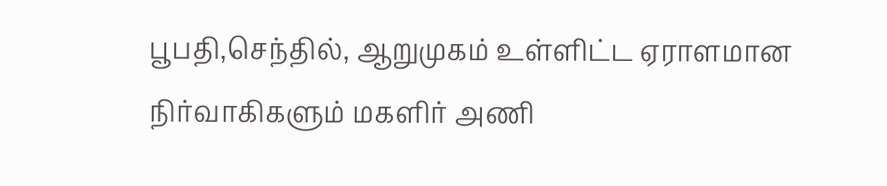பூபதி,செந்தில், ஆறுமுகம் உள்ளிட்ட ஏராளமான நிர்வாகிகளும் மகளிர் அணி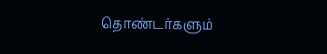தொண்டர்களும்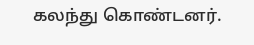கலந்து கொண்டனர்.